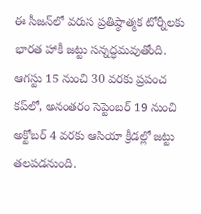ఈ సీజన్‌లో వరుస ప్రతిష్ఠాత్మక టోర్నీలకు భారత హాకీ జట్టు సన్నద్ధమవుతోంది. ఆగస్టు 15 నుంచి 30 వరకు ప్రపంచ కప్‌లో, అనంతరం సెప్టెంబర్‌ 19 నుంచి అక్టోబర్‌ 4 వరకు ఆసియా క్రీడల్లో జట్టు తలపడనుంది.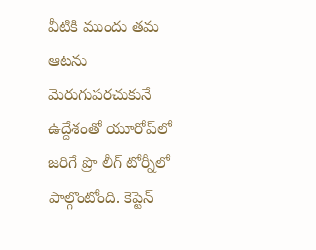వీటికి ముందు తమ ఆటను మెరుగుపరచుకునే ఉద్దేశంతో యూరోప్‌లో జరిగే ప్రొ లీగ్‌ టోర్నీలో పాల్గొంటోంది. కెప్టెన్‌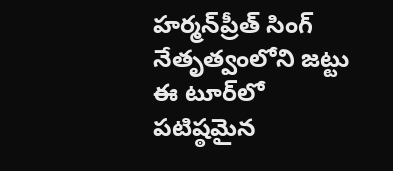హర్మన్‌ప్రీత్‌ సింగ్‌ నేతృత్వంలోని జట్టు ఈ టూర్‌లో పటిష్ఠమైన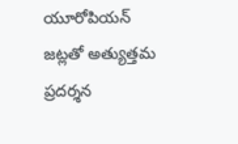యూరోపియన్‌ జట్లతో అత్యుత్తమ ప్రదర్శన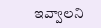ఇవ్వాలని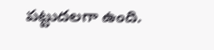పట్టుదలగా ఉంది.